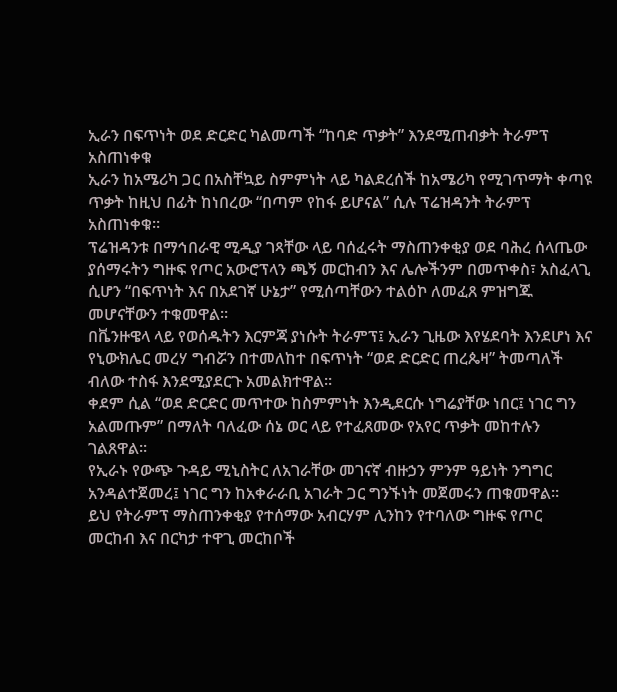ኢራን በፍጥነት ወደ ድርድር ካልመጣች “ከባድ ጥቃት” እንደሚጠብቃት ትራምፕ አስጠነቀቁ
ኢራን ከአሜሪካ ጋር በአስቸኳይ ስምምነት ላይ ካልደረሰች ከአሜሪካ የሚገጥማት ቀጣዩ ጥቃት ከዚህ በፊት ከነበረው “በጣም የከፋ ይሆናል” ሲሉ ፕሬዝዳንት ትራምፕ አስጠነቀቁ።
ፕሬዝዳንቱ በማኅበራዊ ሚዲያ ገጻቸው ላይ ባሰፈሩት ማስጠንቀቂያ ወደ ባሕረ ሰላጤው ያሰማሩትን ግዙፍ የጦር አውሮፕላን ጫኝ መርከብን እና ሌሎችንም በመጥቀስ፣ አስፈላጊ ሲሆን “በፍጥነት እና በአደገኛ ሁኔታ” የሚሰጣቸውን ተልዕኮ ለመፈጸ ምዝግጁ መሆናቸውን ተቁመዋል።
በቬንዙዌላ ላይ የወሰዱትን እርምጃ ያነሱት ትራምፕ፤ ኢራን ጊዜው እየሄደባት እንደሆነ እና የኒውክሌር መረሃ ግብሯን በተመለከተ በፍጥነት “ወደ ድርድር ጠረጴዛ” ትመጣለች ብለው ተስፋ እንደሚያደርጉ አመልክተዋል።
ቀደም ሲል “ወደ ድርድር መጥተው ከስምምነት እንዲደርሱ ነግሬያቸው ነበር፤ ነገር ግን አልመጡም” በማለት ባለፈው ሰኔ ወር ላይ የተፈጸመው የአየር ጥቃት መከተሉን ገልጸዋል።
የኢራኑ የውጭ ጉዳይ ሚኒስትር ለአገራቸው መገናኛ ብዙኃን ምንም ዓይነት ንግግር አንዳልተጀመረ፤ ነገር ግን ከአቀራራቢ አገራት ጋር ግንኙነት መጀመሩን ጠቁመዋል።
ይህ የትራምፕ ማስጠንቀቂያ የተሰማው አብርሃም ሊንከን የተባለው ግዙፍ የጦር መርከብ እና በርካታ ተዋጊ መርከቦች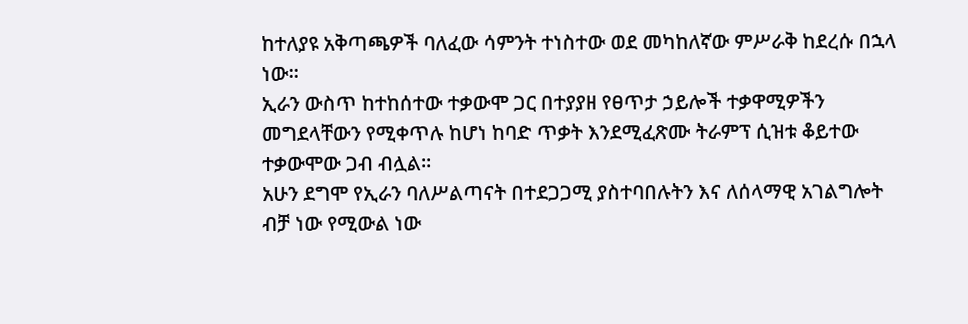ከተለያዩ አቅጣጫዎች ባለፈው ሳምንት ተነስተው ወደ መካከለኛው ምሥራቅ ከደረሱ በኋላ ነው።
ኢራን ውስጥ ከተከሰተው ተቃውሞ ጋር በተያያዘ የፀጥታ ኃይሎች ተቃዋሚዎችን መግደላቸውን የሚቀጥሉ ከሆነ ከባድ ጥቃት እንደሚፈጽሙ ትራምፕ ሲዝቱ ቆይተው ተቃውሞው ጋብ ብሏል።
አሁን ደግሞ የኢራን ባለሥልጣናት በተደጋጋሚ ያስተባበሉትን እና ለሰላማዊ አገልግሎት ብቻ ነው የሚውል ነው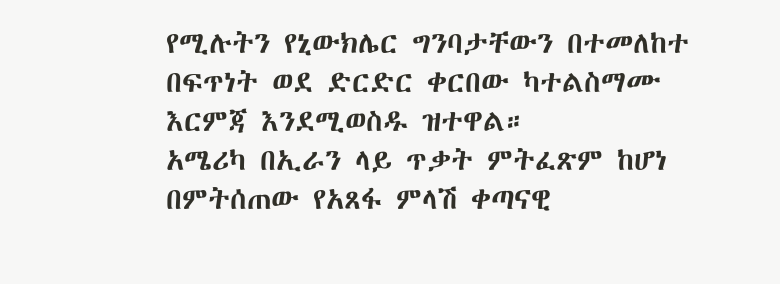የሚሉትን የኒውክሌር ግንባታቸውን በተመለከተ በፍጥነት ወደ ድርድር ቀርበው ካተልስማሙ እርምጃ እንደሚወስዱ ዝተዋል።
አሜሪካ በኢራን ላይ ጥቃት ምትፈጽም ከሆነ በምትሰጠው የአጸፋ ምላሽ ቀጣናዊ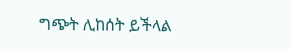ግጭት ሊከሰት ይችላል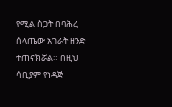የሚል ስጋት በባሕረ ሰላጤው አገራት ዘንድ ተጠናክሯል። በዚህ ሳቢያም የነዳጅ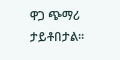ዋጋ ጭማሪ ታይቶበታል።